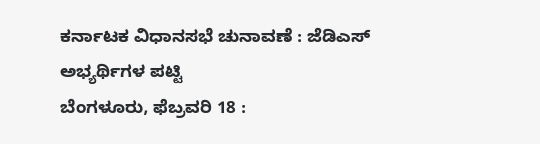ಕರ್ನಾಟಕ ವಿಧಾನಸಭೆ ಚುನಾವಣೆ : ಜೆಡಿಎಸ್ ಅಭ್ಯರ್ಥಿಗಳ ಪಟ್ಟಿ
ಬೆಂಗಳೂರು, ಫೆಬ್ರವರಿ 18 :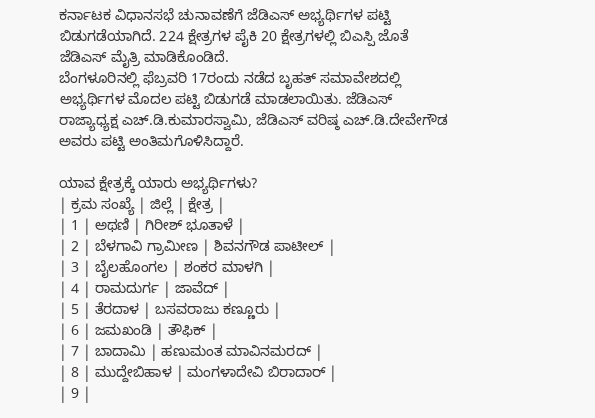ಕರ್ನಾಟಕ ವಿಧಾನಸಭೆ ಚುನಾವಣೆಗೆ ಜೆಡಿಎಸ್ ಅಭ್ಯರ್ಥಿಗಳ ಪಟ್ಟಿ ಬಿಡುಗಡೆಯಾಗಿದೆ. 224 ಕ್ಷೇತ್ರಗಳ ಪೈಕಿ 20 ಕ್ಷೇತ್ರಗಳಲ್ಲಿ ಬಿಎಸ್ಪಿ ಜೊತೆ ಜೆಡಿಎಸ್ ಮೈತ್ರಿ ಮಾಡಿಕೊಂಡಿದೆ.
ಬೆಂಗಳೂರಿನಲ್ಲಿ ಫೆಬ್ರವರಿ 17ರಂದು ನಡೆದ ಬೃಹತ್ ಸಮಾವೇಶದಲ್ಲಿ ಅಭ್ಯರ್ಥಿಗಳ ಮೊದಲ ಪಟ್ಟಿ ಬಿಡುಗಡೆ ಮಾಡಲಾಯಿತು. ಜೆಡಿಎಸ್ ರಾಜ್ಯಾಧ್ಯಕ್ಷ ಎಚ್.ಡಿ.ಕುಮಾರಸ್ವಾಮಿ, ಜೆಡಿಎಸ್ ವರಿಷ್ಠ ಎಚ್.ಡಿ.ದೇವೇಗೌಡ ಅವರು ಪಟ್ಟಿ ಅಂತಿಮಗೊಳಿಸಿದ್ದಾರೆ.

ಯಾವ ಕ್ಷೇತ್ರಕ್ಕೆ ಯಾರು ಅಭ್ಯರ್ಥಿಗಳು?
| ಕ್ರಮ ಸಂಖ್ಯೆ | ಜಿಲ್ಲೆ | ಕ್ಷೇತ್ರ |
| 1 | ಅಥಣಿ | ಗಿರೀಶ್ ಭೂತಾಳೆ |
| 2 | ಬೆಳಗಾವಿ ಗ್ರಾಮೀಣ | ಶಿವನಗೌಡ ಪಾಟೀಲ್ |
| 3 | ಬೈಲಹೊಂಗಲ | ಶಂಕರ ಮಾಳಗಿ |
| 4 | ರಾಮದುರ್ಗ | ಜಾವೆದ್ |
| 5 | ತೆರದಾಳ | ಬಸವರಾಜು ಕಣ್ಣೂರು |
| 6 | ಜಮಖಂಡಿ | ತೌಫಿಕ್ |
| 7 | ಬಾದಾಮಿ | ಹಣುಮಂತ ಮಾವಿನಮರದ್ |
| 8 | ಮುದ್ದೇಬಿಹಾಳ | ಮಂಗಳಾದೇವಿ ಬಿರಾದಾರ್ |
| 9 |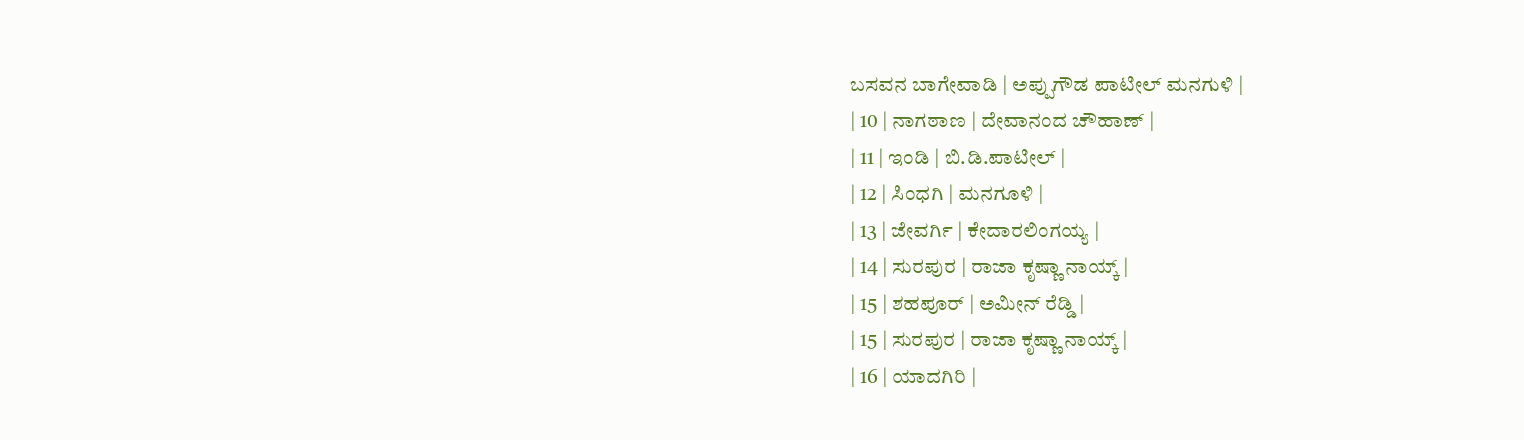ಬಸವನ ಬಾಗೇವಾಡಿ | ಅಪ್ಪುಗೌಡ ಪಾಟೀಲ್ ಮನಗುಳಿ |
| 10 | ನಾಗಠಾಣ | ದೇವಾನಂದ ಚೌಹಾಣ್ |
| 11 | ಇಂಡಿ | ಬಿ.ಡಿ.ಪಾಟೀಲ್ |
| 12 | ಸಿಂಧಗಿ | ಮನಗೂಳಿ |
| 13 | ಜೇವರ್ಗಿ | ಕೇದಾರಲಿಂಗಯ್ಯ |
| 14 | ಸುರಪುರ | ರಾಜಾ ಕೃಷ್ಣಾ ನಾಯ್ಕ್ |
| 15 | ಶಹಪೂರ್ | ಅಮೀನ್ ರೆಡ್ಡಿ |
| 15 | ಸುರಪುರ | ರಾಜಾ ಕೃಷ್ಣಾ ನಾಯ್ಕ್ |
| 16 | ಯಾದಗಿರಿ |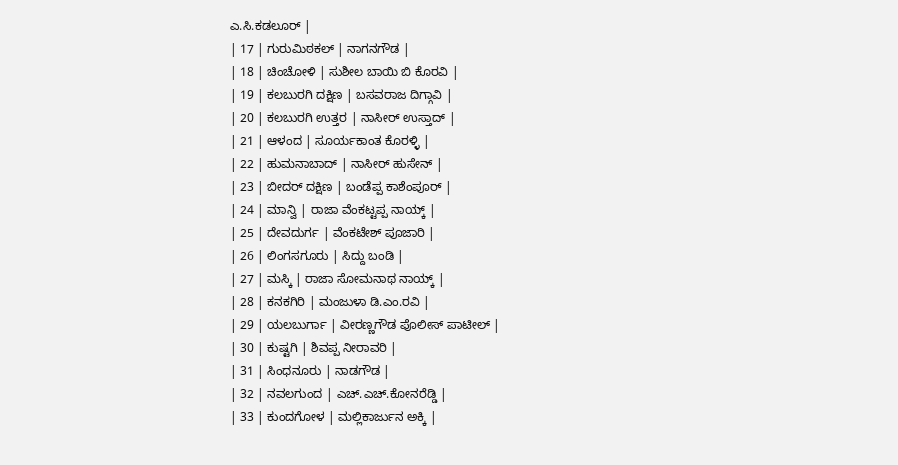ಎ.ಸಿ.ಕಡಲೂರ್ |
| 17 | ಗುರುಮಿಠಕಲ್ | ನಾಗನಗೌಡ |
| 18 | ಚಿಂಚೋಳಿ | ಸುಶೀಲ ಬಾಯಿ ಬಿ ಕೊರವಿ |
| 19 | ಕಲಬುರಗಿ ದಕ್ಷಿಣ | ಬಸವರಾಜ ದಿಗ್ಗಾವಿ |
| 20 | ಕಲಬುರಗಿ ಉತ್ತರ | ನಾಸೀರ್ ಉಸ್ತಾದ್ |
| 21 | ಆಳಂದ | ಸೂರ್ಯಕಾಂತ ಕೊರಳ್ಳಿ |
| 22 | ಹುಮನಾಬಾದ್ | ನಾಸೀರ್ ಹುಸೇನ್ |
| 23 | ಬೀದರ್ ದಕ್ಷಿಣ | ಬಂಡೆಪ್ಪ ಕಾಶೆಂಪೂರ್ |
| 24 | ಮಾನ್ವಿ | ರಾಜಾ ವೆಂಕಟ್ಟಪ್ಪ ನಾಯ್ಕ್ |
| 25 | ದೇವದುರ್ಗ | ವೆಂಕಟೇಶ್ ಪೂಜಾರಿ |
| 26 | ಲಿಂಗಸಗೂರು | ಸಿದ್ದು ಬಂಡಿ |
| 27 | ಮಸ್ಕಿ | ರಾಜಾ ಸೋಮನಾಥ ನಾಯ್ಕ್ |
| 28 | ಕನಕಗಿರಿ | ಮಂಜುಳಾ ಡಿ.ಎಂ.ರವಿ |
| 29 | ಯಲಬುರ್ಗಾ | ವೀರಣ್ಣಗೌಡ ಪೊಲೀಸ್ ಪಾಟೀಲ್ |
| 30 | ಕುಷ್ಟಗಿ | ಶಿವಪ್ಪ ನೀರಾವರಿ |
| 31 | ಸಿಂಧನೂರು | ನಾಡಗೌಡ |
| 32 | ನವಲಗುಂದ | ಎಚ್.ಎಚ್.ಕೋನರೆಡ್ಡಿ |
| 33 | ಕುಂದಗೋಳ | ಮಲ್ಲಿಕಾರ್ಜುನ ಅಕ್ಕಿ |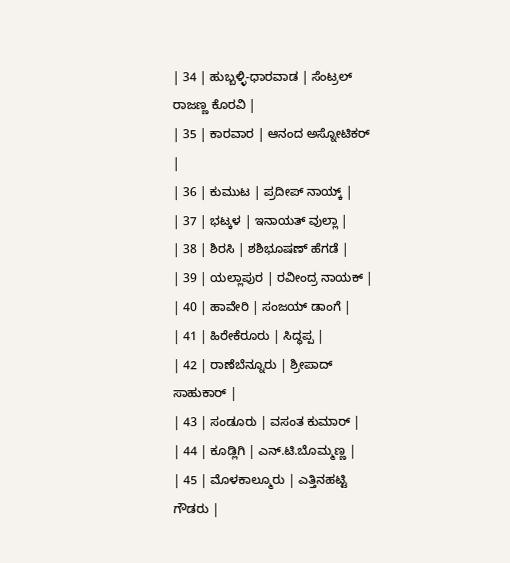| 34 | ಹುಬ್ಬಳ್ಳಿ-ಧಾರವಾಡ | ಸೆಂಟ್ರಲ್ ರಾಜಣ್ಣ ಕೊರವಿ |
| 35 | ಕಾರವಾರ | ಆನಂದ ಅಸ್ನೋಟಿಕರ್ |
| 36 | ಕುಮುಟ | ಪ್ರದೀಪ್ ನಾಯ್ಕ್ |
| 37 | ಭಟ್ಕಳ | ಇನಾಯತ್ ವುಲ್ಲಾ |
| 38 | ಶಿರಸಿ | ಶಶಿಭೂಷಣ್ ಹೆಗಡೆ |
| 39 | ಯಲ್ಲಾಪುರ | ರವೀಂದ್ರ ನಾಯಕ್ |
| 40 | ಹಾವೇರಿ | ಸಂಜಯ್ ಡಾಂಗೆ |
| 41 | ಹಿರೇಕೆರೂರು | ಸಿದ್ಧಪ್ಪ |
| 42 | ರಾಣೆಬೆನ್ನೂರು | ಶ್ರೀಪಾದ್ ಸಾಹುಕಾರ್ |
| 43 | ಸಂಡೂರು | ವಸಂತ ಕುಮಾರ್ |
| 44 | ಕೂಡ್ಲಿಗಿ | ಎನ್.ಟಿ.ಬೊಮ್ಮಣ್ಣ |
| 45 | ಮೊಳಕಾಲ್ಮೂರು | ಎತ್ತಿನಹಟ್ಟಿ ಗೌಡರು |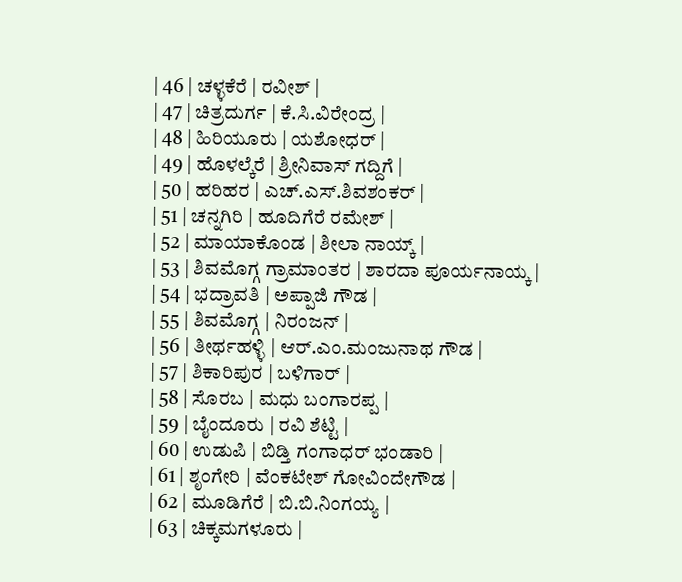| 46 | ಚಳ್ಳಕೆರೆ | ರವೀಶ್ |
| 47 | ಚಿತ್ರದುರ್ಗ | ಕೆ.ಸಿ.ವಿರೇಂದ್ರ |
| 48 | ಹಿರಿಯೂರು | ಯಶೋಧರ್ |
| 49 | ಹೊಳಲ್ಕೆರೆ | ಶ್ರೀನಿವಾಸ್ ಗದ್ದಿಗೆ |
| 50 | ಹರಿಹರ | ಎಚ್.ಎಸ್.ಶಿವಶಂಕರ್ |
| 51 | ಚನ್ನಗಿರಿ | ಹೂದಿಗೆರೆ ರಮೇಶ್ |
| 52 | ಮಾಯಾಕೊಂಡ | ಶೀಲಾ ನಾಯ್ಕ್ |
| 53 | ಶಿವಮೊಗ್ಗ ಗ್ರಾಮಾಂತರ | ಶಾರದಾ ಪೂರ್ಯನಾಯ್ಕ |
| 54 | ಭದ್ರಾವತಿ | ಅಪ್ಪಾಜಿ ಗೌಡ |
| 55 | ಶಿವಮೊಗ್ಗ | ನಿರಂಜನ್ |
| 56 | ತೀರ್ಥಹಳ್ಳಿ | ಆರ್.ಎಂ.ಮಂಜುನಾಥ ಗೌಡ |
| 57 | ಶಿಕಾರಿಪುರ | ಬಳಿಗಾರ್ |
| 58 | ಸೊರಬ | ಮಧು ಬಂಗಾರಪ್ಪ |
| 59 | ಬೈಂದೂರು | ರವಿ ಶೆಟ್ಟಿ |
| 60 | ಉಡುಪಿ | ಬಿಡ್ತಿ ಗಂಗಾಧರ್ ಭಂಡಾರಿ |
| 61 | ಶೃಂಗೇರಿ | ವೆಂಕಟೇಶ್ ಗೋವಿಂದೇಗೌಡ |
| 62 | ಮೂಡಿಗೆರೆ | ಬಿ.ಬಿ.ನಿಂಗಯ್ಯ |
| 63 | ಚಿಕ್ಕಮಗಳೂರು |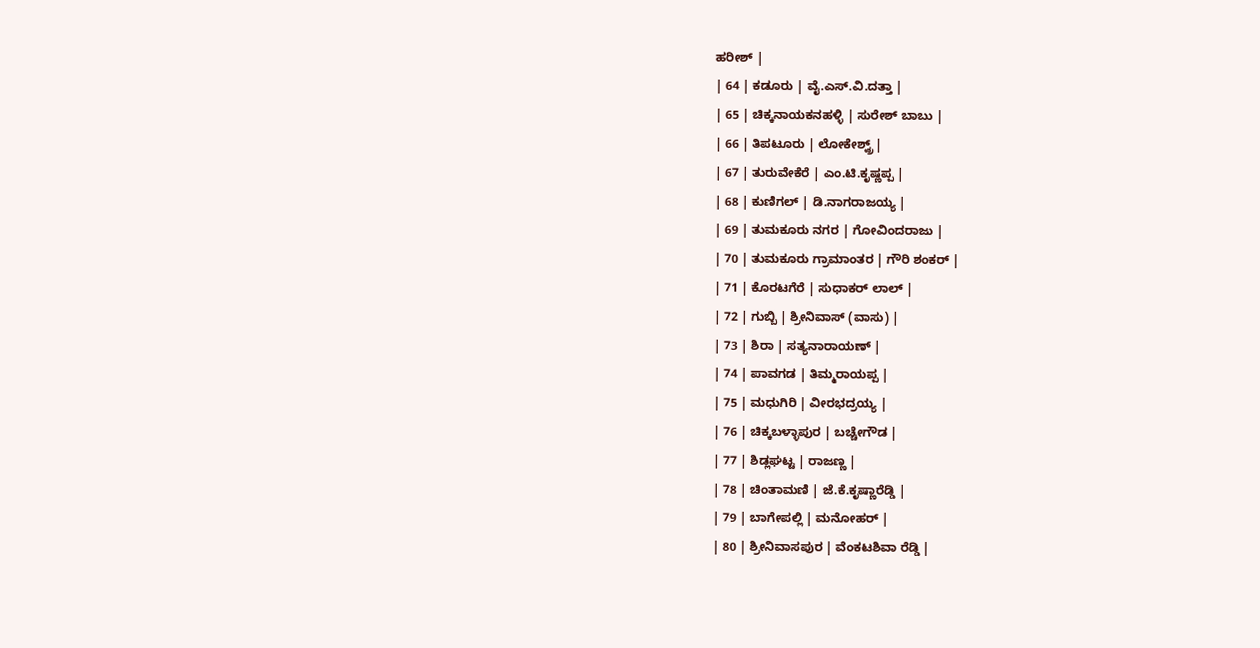ಹರೀಶ್ |
| 64 | ಕಡೂರು | ವೈ.ಎಸ್.ವಿ.ದತ್ತಾ |
| 65 | ಚಿಕ್ಕನಾಯಕನಹಳ್ಳಿ | ಸುರೇಶ್ ಬಾಬು |
| 66 | ತಿಪಟೂರು | ಲೋಕೇಶ್ವ್ರ್ |
| 67 | ತುರುವೇಕೆರೆ | ಎಂ.ಟಿ.ಕೃಷ್ಣಪ್ಪ |
| 68 | ಕುಣಿಗಲ್ | ಡಿ.ನಾಗರಾಜಯ್ಯ |
| 69 | ತುಮಕೂರು ನಗರ | ಗೋವಿಂದರಾಜು |
| 70 | ತುಮಕೂರು ಗ್ರಾಮಾಂತರ | ಗೌರಿ ಶಂಕರ್ |
| 71 | ಕೊರಟಗೆರೆ | ಸುಧಾಕರ್ ಲಾಲ್ |
| 72 | ಗುಬ್ಬಿ | ಶ್ರೀನಿವಾಸ್ (ವಾಸು) |
| 73 | ಶಿರಾ | ಸತ್ಯನಾರಾಯಣ್ |
| 74 | ಪಾವಗಡ | ತಿಮ್ಮರಾಯಪ್ಪ |
| 75 | ಮಧುಗಿರಿ | ವೀರಭದ್ರಯ್ಯ |
| 76 | ಚಿಕ್ಕಬಳ್ಳಾಪುರ | ಬಚ್ಚೇಗೌಡ |
| 77 | ಶಿಡ್ಲಘಟ್ಟ | ರಾಜಣ್ಣ |
| 78 | ಚಿಂತಾಮಣಿ | ಜೆ.ಕೆ.ಕೃಷ್ಣಾರೆಡ್ಡಿ |
| 79 | ಬಾಗೇಪಲ್ಲಿ | ಮನೋಹರ್ |
| 80 | ಶ್ರೀನಿವಾಸಪುರ | ವೆಂಕಟಶಿವಾ ರೆಡ್ಡಿ |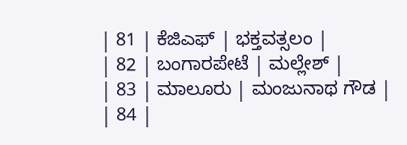| 81 | ಕೆಜಿಎಫ್ | ಭಕ್ತವತ್ಸಲಂ |
| 82 | ಬಂಗಾರಪೇಟೆ | ಮಲ್ಲೇಶ್ |
| 83 | ಮಾಲೂರು | ಮಂಜುನಾಥ ಗೌಡ |
| 84 |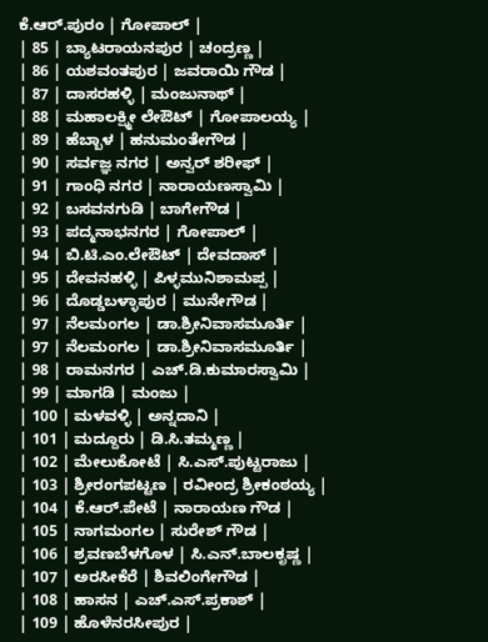ಕೆ.ಆರ್.ಪುರಂ | ಗೋಪಾಲ್ |
| 85 | ಬ್ಯಾಟರಾಯನಪುರ | ಚಂದ್ರಣ್ಣ |
| 86 | ಯಶವಂತಪುರ | ಜವರಾಯಿ ಗೌಡ |
| 87 | ದಾಸರಹಳ್ಳಿ | ಮಂಜುನಾಥ್ |
| 88 | ಮಹಾಲಕ್ಷ್ಮೀ ಲೇಔಟ್ | ಗೋಪಾಲಯ್ಯ |
| 89 | ಹೆಬ್ಬಾಳ | ಹನುಮಂತೇಗೌಡ |
| 90 | ಸರ್ವಜ್ಞ ನಗರ | ಅನ್ವರ್ ಶರೀಫ್ |
| 91 | ಗಾಂಧಿ ನಗರ | ನಾರಾಯಣಸ್ವಾಮಿ |
| 92 | ಬಸವನಗುಡಿ | ಬಾಗೇಗೌಡ |
| 93 | ಪದ್ಮನಾಭನಗರ | ಗೋಪಾಲ್ |
| 94 | ಬಿ.ಟಿ.ಎಂ.ಲೇಔಟ್ | ದೇವದಾಸ್ |
| 95 | ದೇವನಹಳ್ಳಿ | ಪಿಳ್ಳಮುನಿಶಾಮಪ್ಪ |
| 96 | ದೊಡ್ಡಬಳ್ಳಾಪುರ | ಮುನೇಗೌಡ |
| 97 | ನೆಲಮಂಗಲ | ಡಾ.ಶ್ರೀನಿವಾಸಮೂರ್ತಿ |
| 97 | ನೆಲಮಂಗಲ | ಡಾ.ಶ್ರೀನಿವಾಸಮೂರ್ತಿ |
| 98 | ರಾಮನಗರ | ಎಚ್.ಡಿ.ಕುಮಾರಸ್ವಾಮಿ |
| 99 | ಮಾಗಡಿ | ಮಂಜು |
| 100 | ಮಳವಳ್ಳಿ | ಅನ್ನದಾನಿ |
| 101 | ಮದ್ದೂರು | ಡಿ.ಸಿ.ತಮ್ಮಣ್ಣ |
| 102 | ಮೇಲುಕೋಟೆ | ಸಿ.ಎಸ್.ಪುಟ್ಟರಾಜು |
| 103 | ಶ್ರೀರಂಗಪಟ್ಟಣ | ರವೀಂದ್ರ ಶ್ರೀಕಂಠಯ್ಯ |
| 104 | ಕೆ.ಆರ್.ಪೇಟೆ | ನಾರಾಯಣ ಗೌಡ |
| 105 | ನಾಗಮಂಗಲ | ಸುರೇಶ್ ಗೌಡ |
| 106 | ಶ್ರವಣಬೆಳಗೊಳ | ಸಿ.ಎನ್.ಬಾಲಕೃಷ್ಣ |
| 107 | ಅರಸೀಕೆರೆ | ಶಿವಲಿಂಗೇಗೌಡ |
| 108 | ಹಾಸನ | ಎಚ್.ಎಸ್.ಪ್ರಕಾಶ್ |
| 109 | ಹೊಳೆನರಸೀಪುರ |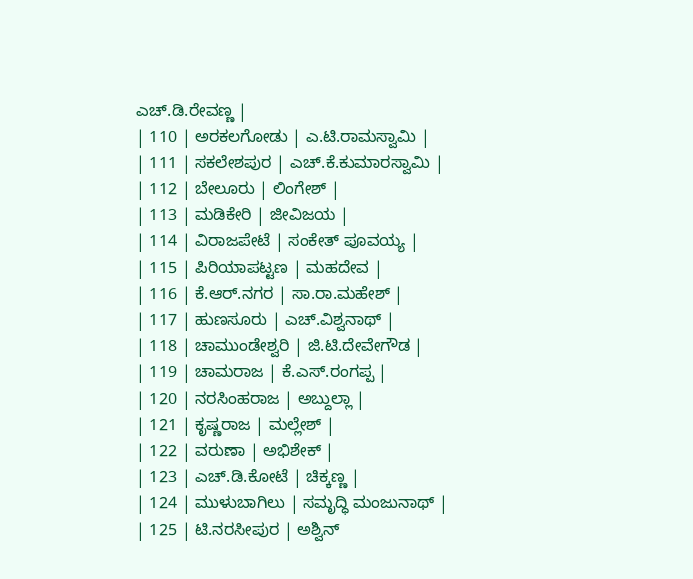ಎಚ್.ಡಿ.ರೇವಣ್ಣ |
| 110 | ಅರಕಲಗೋಡು | ಎ.ಟಿ.ರಾಮಸ್ವಾಮಿ |
| 111 | ಸಕಲೇಶಪುರ | ಎಚ್.ಕೆ.ಕುಮಾರಸ್ವಾಮಿ |
| 112 | ಬೇಲೂರು | ಲಿಂಗೇಶ್ |
| 113 | ಮಡಿಕೇರಿ | ಜೀವಿಜಯ |
| 114 | ವಿರಾಜಪೇಟೆ | ಸಂಕೇತ್ ಪೂವಯ್ಯ |
| 115 | ಪಿರಿಯಾಪಟ್ಟಣ | ಮಹದೇವ |
| 116 | ಕೆ.ಆರ್.ನಗರ | ಸಾ.ರಾ.ಮಹೇಶ್ |
| 117 | ಹುಣಸೂರು | ಎಚ್.ವಿಶ್ವನಾಥ್ |
| 118 | ಚಾಮುಂಡೇಶ್ವರಿ | ಜಿ.ಟಿ.ದೇವೇಗೌಡ |
| 119 | ಚಾಮರಾಜ | ಕೆ.ಎಸ್.ರಂಗಪ್ಪ |
| 120 | ನರಸಿಂಹರಾಜ | ಅಬ್ದುಲ್ಲಾ |
| 121 | ಕೃಷ್ಣರಾಜ | ಮಲ್ಲೇಶ್ |
| 122 | ವರುಣಾ | ಅಭಿಶೇಕ್ |
| 123 | ಎಚ್.ಡಿ.ಕೋಟೆ | ಚಿಕ್ಕಣ್ಣ |
| 124 | ಮುಳುಬಾಗಿಲು | ಸಮೃದ್ಧಿ ಮಂಜುನಾಥ್ |
| 125 | ಟಿ.ನರಸೀಪುರ | ಅಶ್ವಿನ್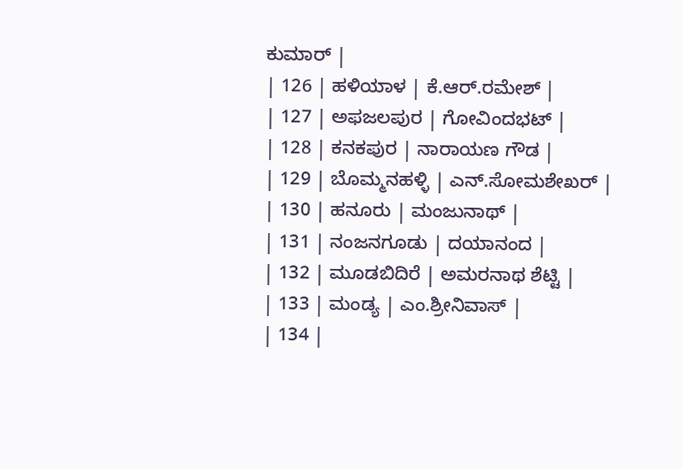ಕುಮಾರ್ |
| 126 | ಹಳಿಯಾಳ | ಕೆ.ಆರ್.ರಮೇಶ್ |
| 127 | ಅಫಜಲಪುರ | ಗೋವಿಂದಭಟ್ |
| 128 | ಕನಕಪುರ | ನಾರಾಯಣ ಗೌಡ |
| 129 | ಬೊಮ್ಮನಹಳ್ಳಿ | ಎನ್.ಸೋಮಶೇಖರ್ |
| 130 | ಹನೂರು | ಮಂಜುನಾಥ್ |
| 131 | ನಂಜನಗೂಡು | ದಯಾನಂದ |
| 132 | ಮೂಡಬಿದಿರೆ | ಅಮರನಾಥ ಶೆಟ್ಟಿ |
| 133 | ಮಂಡ್ಯ | ಎಂ.ಶ್ರೀನಿವಾಸ್ |
| 134 |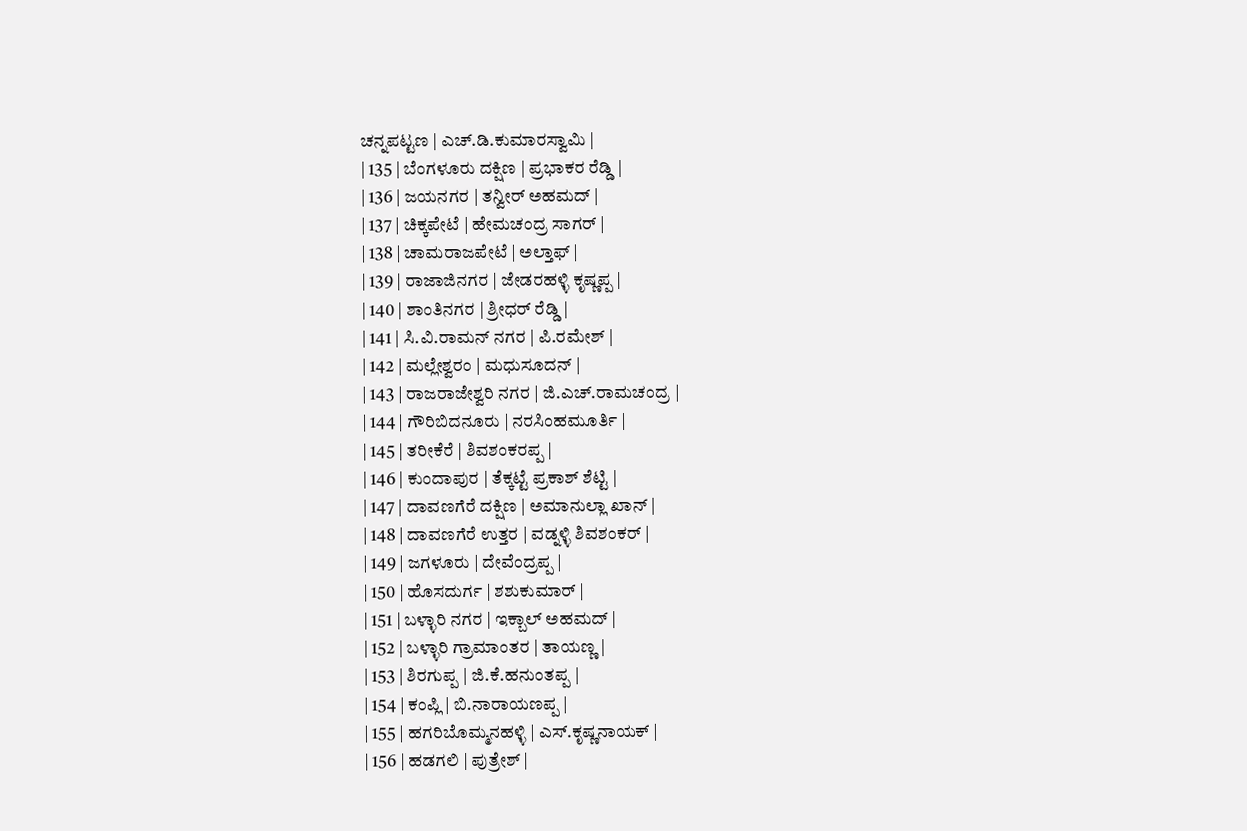ಚನ್ನಪಟ್ಟಣ | ಎಚ್.ಡಿ.ಕುಮಾರಸ್ವಾಮಿ |
| 135 | ಬೆಂಗಳೂರು ದಕ್ಷಿಣ | ಪ್ರಭಾಕರ ರೆಡ್ಡಿ |
| 136 | ಜಯನಗರ | ತನ್ವೀರ್ ಅಹಮದ್ |
| 137 | ಚಿಕ್ಕಪೇಟೆ | ಹೇಮಚಂದ್ರ ಸಾಗರ್ |
| 138 | ಚಾಮರಾಜಪೇಟೆ | ಅಲ್ತಾಫ್ |
| 139 | ರಾಜಾಜಿನಗರ | ಜೇಡರಹಳ್ಳಿ ಕೃಷ್ಣಪ್ಪ |
| 140 | ಶಾಂತಿನಗರ | ಶ್ರೀಧರ್ ರೆಡ್ಡಿ |
| 141 | ಸಿ.ವಿ.ರಾಮನ್ ನಗರ | ಪಿ.ರಮೇಶ್ |
| 142 | ಮಲ್ಲೇಶ್ವರಂ | ಮಧುಸೂದನ್ |
| 143 | ರಾಜರಾಜೇಶ್ವರಿ ನಗರ | ಜಿ.ಎಚ್.ರಾಮಚಂದ್ರ |
| 144 | ಗೌರಿಬಿದನೂರು | ನರಸಿಂಹಮೂರ್ತಿ |
| 145 | ತರೀಕೆರೆ | ಶಿವಶಂಕರಪ್ಪ |
| 146 | ಕುಂದಾಪುರ | ತೆಕ್ಕಟ್ಟೆ ಪ್ರಕಾಶ್ ಶೆಟ್ಟಿ |
| 147 | ದಾವಣಗೆರೆ ದಕ್ಷಿಣ | ಅಮಾನುಲ್ಲಾ ಖಾನ್ |
| 148 | ದಾವಣಗೆರೆ ಉತ್ತರ | ವಡ್ನಳ್ಳಿ ಶಿವಶಂಕರ್ |
| 149 | ಜಗಳೂರು | ದೇವೆಂದ್ರಪ್ಪ |
| 150 | ಹೊಸದುರ್ಗ | ಶಶುಕುಮಾರ್ |
| 151 | ಬಳ್ಳಾರಿ ನಗರ | ಇಕ್ಬಾಲ್ ಅಹಮದ್ |
| 152 | ಬಳ್ಳಾರಿ ಗ್ರಾಮಾಂತರ | ತಾಯಣ್ಣ |
| 153 | ಶಿರಗುಪ್ಪ | ಜಿ.ಕೆ.ಹನುಂತಪ್ಪ |
| 154 | ಕಂಪ್ಲಿ | ಬಿ.ನಾರಾಯಣಪ್ಪ |
| 155 | ಹಗರಿಬೊಮ್ಮನಹಳ್ಳಿ | ಎಸ್.ಕೃಷ್ಣನಾಯಕ್ |
| 156 | ಹಡಗಲಿ | ಪುತ್ರೇಶ್ |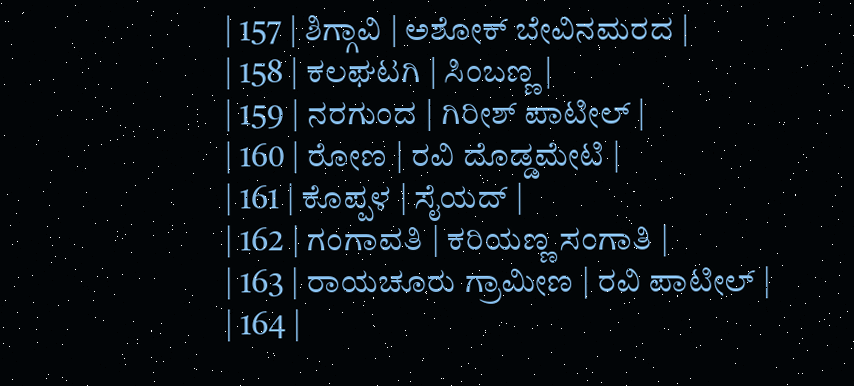| 157 | ಶಿಗ್ಗಾವಿ | ಅಶೋಕ್ ಬೇವಿನಮರದ |
| 158 | ಕಲಘಟಗಿ | ಸಿಂಬಣ್ಣ |
| 159 | ನರಗುಂದ | ಗಿರೀಶ್ ಪಾಟೀಲ್ |
| 160 | ರೋಣ | ರವಿ ದೊಡ್ಡಮೇಟಿ |
| 161 | ಕೊಪ್ಪಳ | ಸೈಯದ್ |
| 162 | ಗಂಗಾವತಿ | ಕರಿಯಣ್ಣ ಸಂಗಾತಿ |
| 163 | ರಾಯಚೂರು ಗ್ರಾಮೀಣ | ರವಿ ಪಾಟೀಲ್ |
| 164 |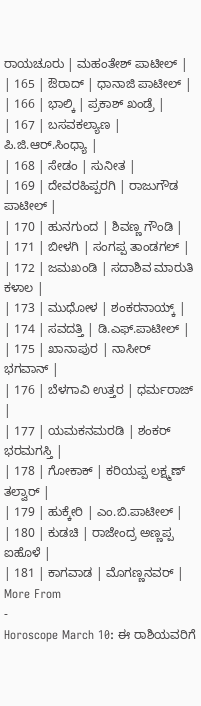ರಾಯಚೂರು | ಮಹಂತೇಶ್ ಪಾಟೀಲ್ |
| 165 | ಔರಾದ್ | ಧಾನಾಜಿ ಪಾಟೀಲ್ |
| 166 | ಭಾಲ್ಕಿ | ಪ್ರಕಾಶ್ ಖಂಡ್ರೆ |
| 167 | ಬಸವಕಲ್ಯಾಣ | ಪಿ.ಜಿ.ಆರ್.ಸಿಂಧ್ಯಾ |
| 168 | ಸೇಡಂ | ಸುನೀತ |
| 169 | ದೇವರಹಿಪ್ಪರಗಿ | ರಾಜುಗೌಡ ಪಾಟೀಲ್ |
| 170 | ಹುನಗುಂದ | ಶಿವಣ್ಣ ಗೌಂಡಿ |
| 171 | ಬೀಳಗಿ | ಸಂಗಪ್ಪ ತಾಂಡಗಲ್ |
| 172 | ಜಮಖಂಡಿ | ಸದಾಶಿವ ಮಾರುತಿ ಕಳಾಲ |
| 173 | ಮುಧೋಳ | ಶಂಕರನಾಯ್ಕ್ |
| 174 | ಸವದತ್ತಿ | ಡಿ.ಎಫ್.ಪಾಟೀಲ್ |
| 175 | ಖಾನಾಪುರ | ನಾಸೀರ್ ಭಗವಾನ್ |
| 176 | ಬೆಳಗಾವಿ ಉತ್ತರ | ಧರ್ಮರಾಜ್ |
| 177 | ಯಮಕನಮರಡಿ | ಶಂಕರ್ ಭರಮಗಸ್ತಿ |
| 178 | ಗೋಕಾಕ್ | ಕರಿಯಪ್ಪ ಲಕ್ಷ್ಮಣ್ ತಲ್ವಾರ್ |
| 179 | ಹುಕ್ಕೇರಿ | ಎಂ.ಬಿ.ಪಾಟೀಲ್ |
| 180 | ಕುಡಚಿ | ರಾಜೇಂದ್ರ ಅಣ್ಣಪ್ಪ ಐಹೊಳೆ |
| 181 | ಕಾಗವಾಡ | ಮೊಗಣ್ಣನವರ್ |
More From
-
Horoscope March 10: ಈ ರಾಶಿಯವರಿಗೆ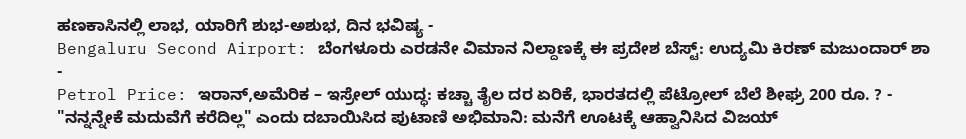ಹಣಕಾಸಿನಲ್ಲಿ ಲಾಭ, ಯಾರಿಗೆ ಶುಭ-ಅಶುಭ, ದಿನ ಭವಿಷ್ಯ -
Bengaluru Second Airport: ಬೆಂಗಳೂರು ಎರಡನೇ ವಿಮಾನ ನಿಲ್ದಾಣಕ್ಕೆ ಈ ಪ್ರದೇಶ ಬೆಸ್ಟ್: ಉದ್ಯಮಿ ಕಿರಣ್ ಮಜುಂದಾರ್ ಶಾ -
Petrol Price: ಇರಾನ್,ಅಮೆರಿಕ – ಇಸ್ರೇಲ್ ಯುದ್ಧ: ಕಚ್ಚಾ ತೈಲ ದರ ಏರಿಕೆ, ಭಾರತದಲ್ಲಿ ಪೆಟ್ರೋಲ್ ಬೆಲೆ ಶೀಘ್ರ 200 ರೂ. ? -
"ನನ್ನನ್ನೇಕೆ ಮದುವೆಗೆ ಕರೆದಿಲ್ಲ" ಎಂದು ದಬಾಯಿಸಿದ ಪುಟಾಣಿ ಅಭಿಮಾನಿ: ಮನೆಗೆ ಊಟಕ್ಕೆ ಆಹ್ವಾನಿಸಿದ ವಿಜಯ್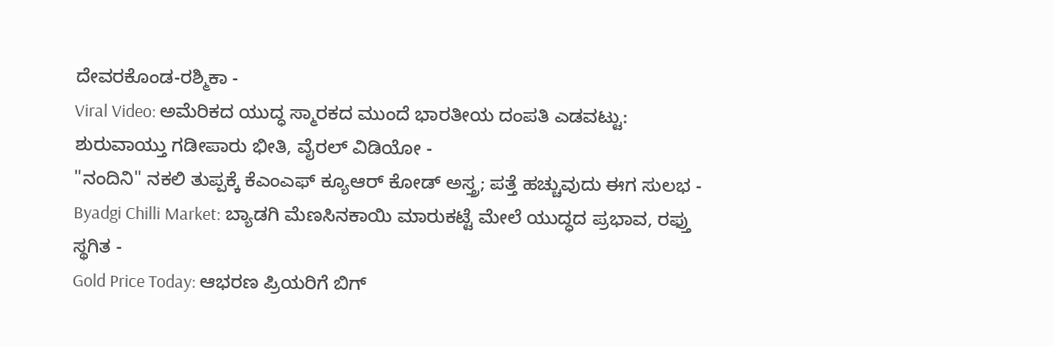ದೇವರಕೊಂಡ-ರಶ್ಮಿಕಾ -
Viral Video: ಅಮೆರಿಕದ ಯುದ್ಧ ಸ್ಮಾರಕದ ಮುಂದೆ ಭಾರತೀಯ ದಂಪತಿ ಎಡವಟ್ಟು: ಶುರುವಾಯ್ತು ಗಡೀಪಾರು ಭೀತಿ, ವೈರಲ್ ವಿಡಿಯೋ -
"ನಂದಿನಿ" ನಕಲಿ ತುಪ್ಪಕ್ಕೆ ಕೆಎಂಎಫ್ ಕ್ಯೂಆರ್ ಕೋಡ್ ಅಸ್ತ್ರ; ಪತ್ತೆ ಹಚ್ಚುವುದು ಈಗ ಸುಲಭ -
Byadgi Chilli Market: ಬ್ಯಾಡಗಿ ಮೆಣಸಿನಕಾಯಿ ಮಾರುಕಟ್ಟೆ ಮೇಲೆ ಯುದ್ಧದ ಪ್ರಭಾವ, ರಫ್ತು ಸ್ಥಗಿತ -
Gold Price Today: ಆಭರಣ ಪ್ರಿಯರಿಗೆ ಬಿಗ್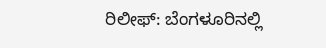ರಿಲೀಫ್: ಬೆಂಗಳೂರಿನಲ್ಲಿ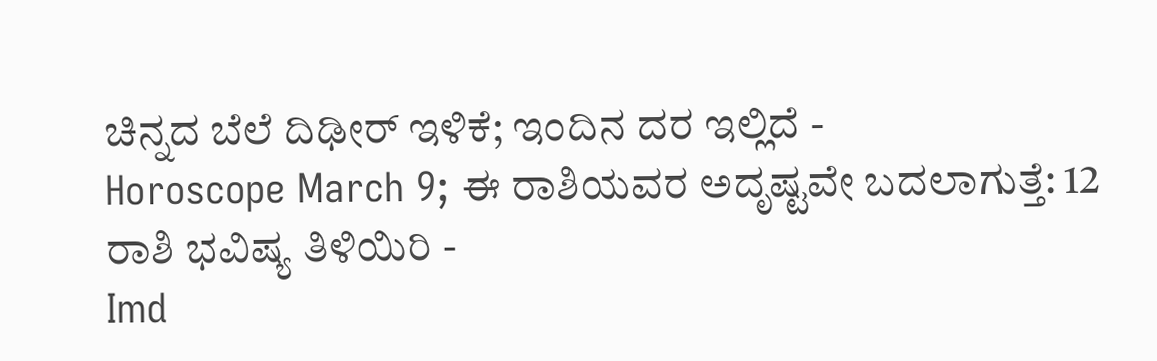ಚಿನ್ನದ ಬೆಲೆ ದಿಢೀರ್ ಇಳಿಕೆ; ಇಂದಿನ ದರ ಇಲ್ಲಿದೆ -
Horoscope March 9; ಈ ರಾಶಿಯವರ ಅದೃಷ್ಟವೇ ಬದಲಾಗುತ್ತೆ: 12 ರಾಶಿ ಭವಿಷ್ಯ ತಿಳಿಯಿರಿ -
Imd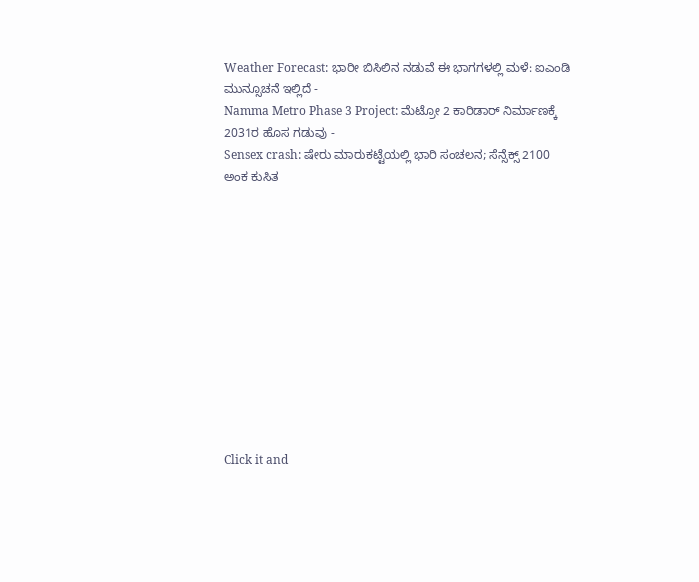Weather Forecast: ಭಾರೀ ಬಿಸಿಲಿನ ನಡುವೆ ಈ ಭಾಗಗಳಲ್ಲಿ ಮಳೆ: ಐಎಂಡಿ ಮುನ್ಸೂಚನೆ ಇಲ್ಲಿದೆ -
Namma Metro Phase 3 Project: ಮೆಟ್ರೋ 2 ಕಾರಿಡಾರ್ ನಿರ್ಮಾಣಕ್ಕೆ 2031ರ ಹೊಸ ಗಡುವು -
Sensex crash: ಷೇರು ಮಾರುಕಟ್ಟೆಯಲ್ಲಿ ಭಾರಿ ಸಂಚಲನ; ಸೆನ್ಸೆಕ್ಸ್ 2100 ಅಂಕ ಕುಸಿತ












Click it and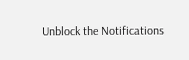Unblock the Notifications